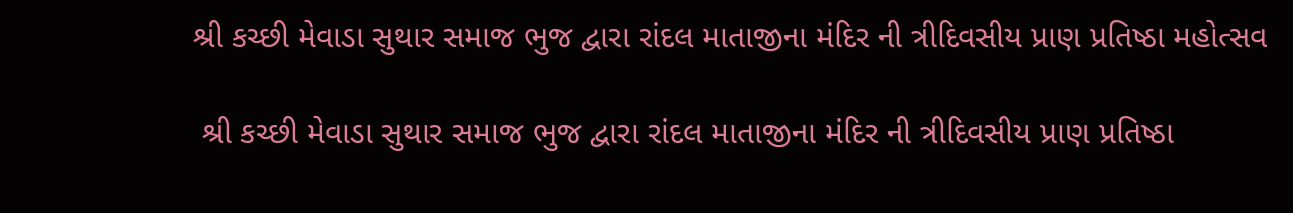શ્રી કચ્છી મેવાડા સુથાર સમાજ ભુજ દ્વારા રાંદલ માતાજીના મંદિર ની ત્રીદિવસીય પ્રાણ પ્રતિષ્ઠા મહોત્સવ

 શ્રી કચ્છી મેવાડા સુથાર સમાજ ભુજ દ્વારા રાંદલ માતાજીના મંદિર ની ત્રીદિવસીય પ્રાણ પ્રતિષ્ઠા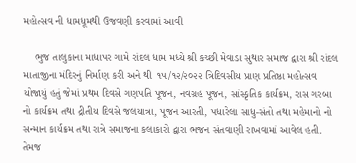મહોત્સવ ની ધામધૂમથી ઉજવણી કરવામાં આવી

    ભુજ તાલુકાના માધાપર ગામે રાંદલ ધામ મધ્યે શ્રી કચ્છી મેવાડા સુથાર સમાજ દ્વારા શ્રી રાંદલ માતાજીના મંદિરનું નિર્માણ કરી અને થી  ૧૫/૧૨/૨૦૨૨ ત્રિદિવસીય પ્રાણ પ્રતિષ્ઠા મહોત્સવ યોજાયું હતું જેમાં પ્રથમ દિવસે ગણપતિ પૂજન, નવગ્રહ પૂજન, સાંસ્કૃતિક કાર્યક્રમ, રાસ ગરબા નો કાર્યક્રમ તથા દ્રીતીય દિવસે જલયાત્રા, પૂજન આરતી, પધારેલા સાધુ-સંતો તથા મહેમાનો નો સન્માન કાર્યક્રમ તથા રાત્રે સમાજના કલાકારો દ્વારા ભજન સંતવાણી રાખવામાં આવેલ હતી. તેમજ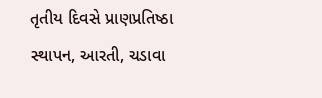તૃતીય દિવસે પ્રાણપ્રતિષ્ઠા સ્થાપન, આરતી, ચડાવા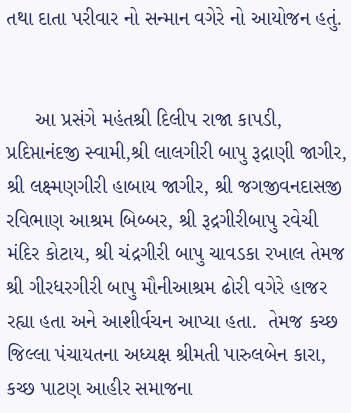તથા દાતા પરીવાર નો સન્માન વગેરે નો આયોજન હતું.


     આ પ્રસંગે મહંતશ્રી દિલીપ રાજા કાપડી, પ્રદિપ્તાનંદજી સ્વામી,શ્રી લાલગીરી બાપુ રૂદ્રાણી જાગીર, શ્રી લક્ષ્મણગીરી હાબાય જાગીર, શ્રી જગજીવનદાસજી રવિભાણ આશ્રમ બિબ્બર, શ્રી રૂદ્રગીરીબાપુ રવેચી મંદિર કોટાય, શ્રી ચંદ્રગીરી બાપુ ચાવડકા રખાલ તેમજ શ્રી ગીરધરગીરી બાપુ મૌનીઆશ્રમ ઢોરી વગેરે હાજર રહ્યા હતા અને આશીર્વચન આપ્યા હતા.  તેમજ કચ્છ જિલ્લા પંચાયતના અધ્યક્ષ શ્રીમતી પારુલબેન કારા, કચ્છ પાટણ આહીર સમાજના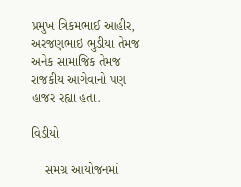પ્રમુખ ત્રિકમભાઈ આહીર, અરજણભાઇ ભુડીયા તેમજ અનેક સામાજિક તેમજ રાજકીય આગેવાનો પણ હાજર રહ્યા હતા.

વિડીયો

    સમગ્ર આયોજનમાં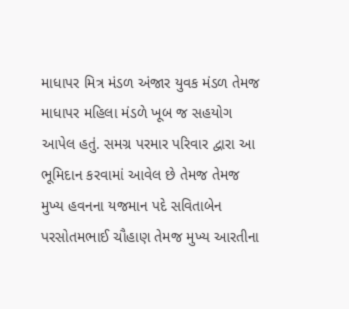માધાપર મિત્ર મંડળ અંજાર યુવક મંડળ તેમજ માધાપર મહિલા મંડળે ખૂબ જ સહયોગ આપેલ હતું. સમગ્ર પરમાર પરિવાર દ્વારા આ ભૂમિદાન કરવામાં આવેલ છે તેમજ તેમજ મુખ્ય હવનના યજમાન પદે સવિતાબેન પરસોતમભાઈ ચૌહાણ તેમજ મુખ્ય આરતીના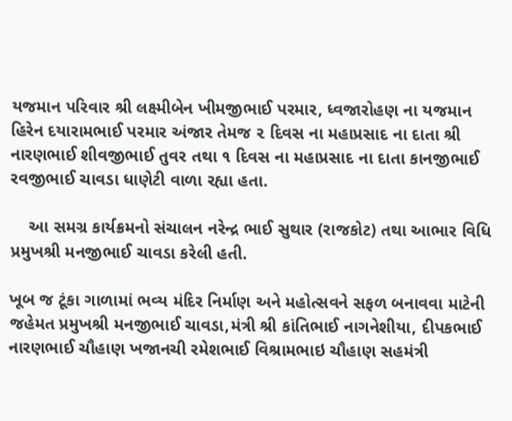યજમાન પરિવાર શ્રી લક્ષ્મીબેન ખીમજીભાઈ પરમાર, ધ્વજારોહણ ના યજમાન હિરેન દયારામભાઈ પરમાર અંજાર તેમજ ૨ દિવસ ના મહાપ્રસાદ ના દાતા શ્રી નારણભાઈ શીવજીભાઈ તુવર તથા ૧ દિવસ ના મહાપ્રસાદ ના દાતા કાનજીભાઈ રવજીભાઈ ચાવડા ધાણેટી વાળા રહ્યા હતા.

    આ સમગ્ર કાર્યક્રમનો સંચાલન નરેન્દ્ર ભાઈ સુથાર (રાજકોટ) તથા આભાર વિધિ પ્રમુખશ્રી મનજીભાઈ ચાવડા કરેલી હતી.

ખૂબ જ ટૂંકા ગાળામાં ભવ્ય મંદિર નિર્માણ અને મહોત્સવને સફળ બનાવવા માટેની જહેમત પ્રમુખશ્રી મનજીભાઈ ચાવડા,મંત્રી શ્રી કાંતિભાઈ નાગનેશીયા, દીપકભાઈ નારણભાઈ ચૌહાણ ખજાનચી રમેશભાઈ વિશ્રામભાઇ ચૌહાણ સહમંત્રી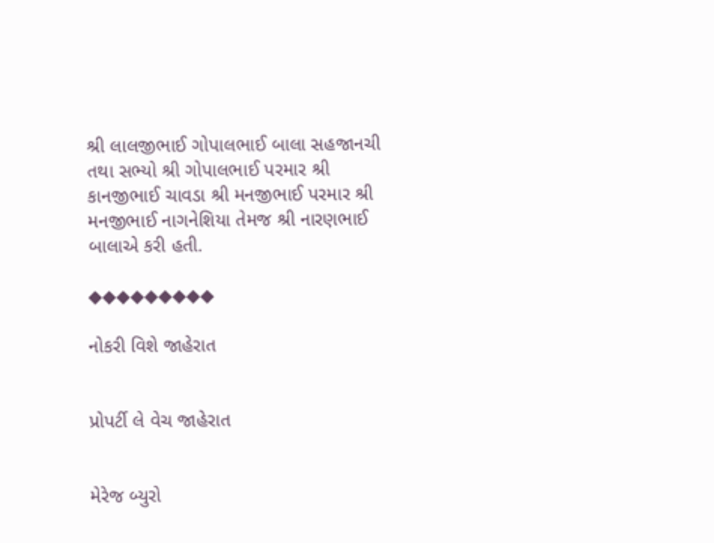શ્રી લાલજીભાઈ ગોપાલભાઈ બાલા સહજાનચી તથા સભ્યો શ્રી ગોપાલભાઈ પરમાર શ્રી કાનજીભાઈ ચાવડા શ્રી મનજીભાઈ પરમાર શ્રી મનજીભાઈ નાગનેશિયા તેમજ શ્રી નારણભાઈ બાલાએ કરી હતી.

◆◆◆◆◆◆◆◆◆

નોકરી વિશે જાહેરાત


પ્રોપર્ટી લે વેચ જાહેરાત


મેરેજ બ્યુરો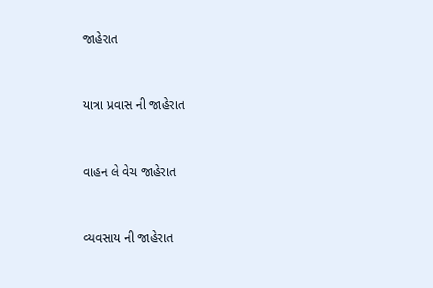જાહેરાત


યાત્રા પ્રવાસ ની જાહેરાત


વાહન લે વેચ જાહેરાત


વ્યવસાય ની જાહેરાત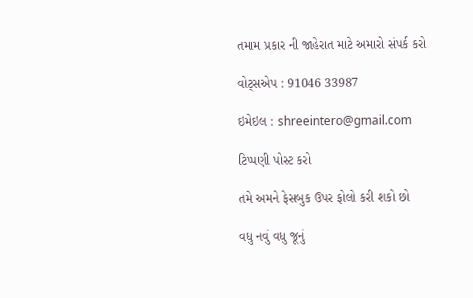તમામ પ્રકાર ની જાહેરાત માટે અમારો સંપર્ક કરો

વોટ્સએપ : 91046 33987

ઇમેઇલ : shreeintero@gmail.com

ટિપ્પણી પોસ્ટ કરો

તમે અમને ફેસબુક ઉપર ફોલો કરી શકો છો

વધુ નવું વધુ જૂનું